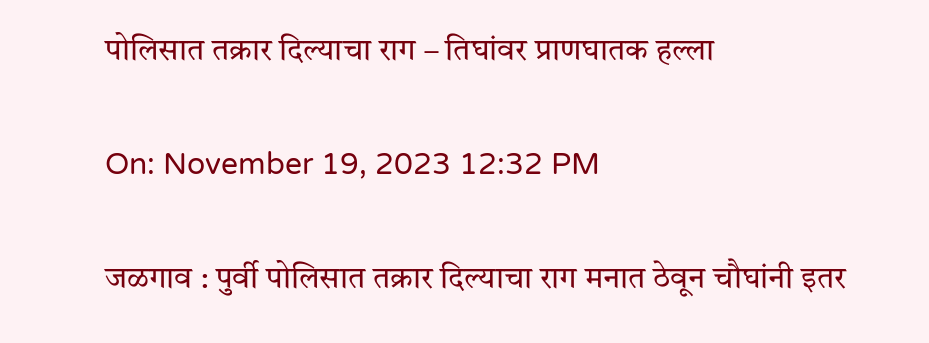पोलिसात तक्रार दिल्याचा राग – तिघांवर प्राणघातक हल्ला

On: November 19, 2023 12:32 PM

जळगाव : पुर्वी पोलिसात तक्रार दिल्याचा राग मनात ठेवून चौघांनी इतर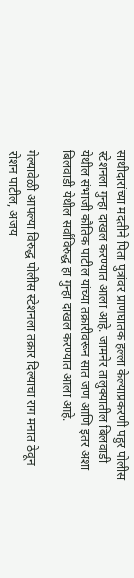साथीदारांच्या मदतीने पिता पुत्रांवर प्राणघातक हल्ला केल्याप्रकरणी पहुर पोलीस स्टेशनला गुन्हा दाखल करण्यात आला आहे. जामनेर तालुक्यातील बिलवाडी येथील संभाजी कौतिक पाटील यांच्या तक्रारीवरून सात जण आणि इतर अशा बिलवाडी येथील सर्वांविरुद्ध हा गुन्हा दाखल करण्यात आला आहे.

गेल्यावेळी आपल्या विरुद्ध पोलीस स्टेशनला तक्रार दिल्याचा राग मनात ठेवून रोशन पाटील, अजय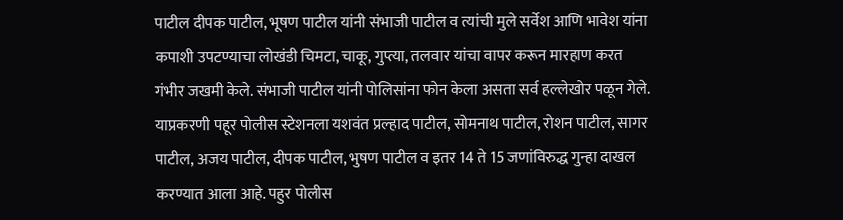पाटील दीपक पाटील, भूषण पाटील यांनी संभाजी पाटील व त्यांची मुले सर्वेश आणि भावेश यांना कपाशी उपटण्याचा लोखंडी चिमटा, चाकू, गुप्त्या, तलवार यांचा वापर करून मारहाण करत गंभीर जखमी केले. संभाजी पाटील यांनी पोलिसांना फोन केला असता सर्व हल्लेखोर पळून गेले. याप्रकरणी पहूर पोलीस स्टेशनला यशवंत प्रल्हाद पाटील, सोमनाथ पाटील, रोशन पाटील, सागर पाटील, अजय पाटील, दीपक पाटील, भुषण पाटील व इतर 14 ते 15 जणांविरुद्ध गुन्हा दाखल करण्यात आला आहे. पहुर पोलीस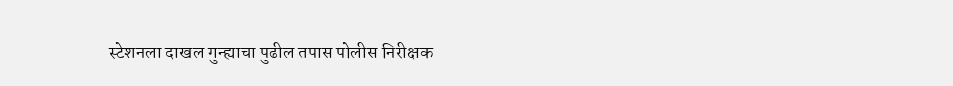स्टेशनला दाखल गुन्ह्याचा पुढील तपास पोलीस निरीक्षक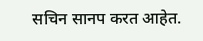सचिन सानप करत आहेत.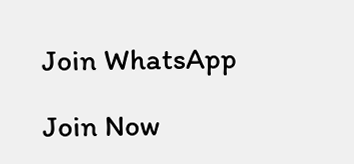Join WhatsApp

Join Now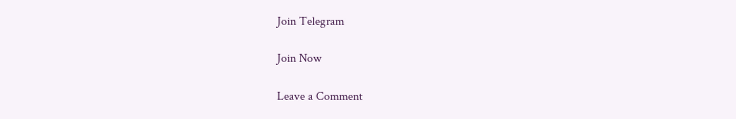Join Telegram

Join Now

Leave a Comment